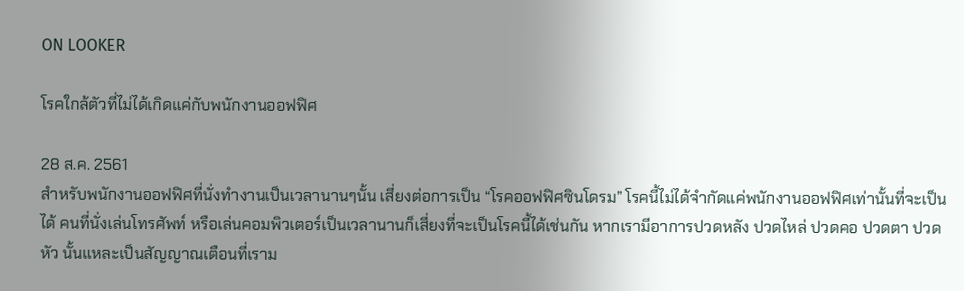ON LOOKER

โรคใกล้ตัวที่ไม่ได้เกิดแค่กับพนักงานออฟฟิศ

28 ส.ค. 2561
สำหรับพนักงานออฟฟิศที่นั่งทำงานเป็นเวลานานๆนั้น เสี่ยงต่อการเป็น “โรคออฟฟิศซินโดรม” โรคนี้ไม่ได้จำกัดแค่พนักงานออฟฟิศเท่านั้นที่จะเป็นได้ คนที่นั่งเล่นโทรศัพท์ หรือเล่นคอมพิวเตอร์เป็นเวลานานก็เสี่ยงที่จะเป็นโรคนี้ได้เช่นกัน หากเรามีอาการปวดหลัง ปวดไหล่ ปวดคอ ปวดตา ปวดหัว นั้นแหละเป็นสัญญาณเตือนที่เราม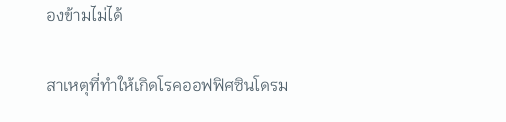องข้ามไม่ได้

สาเหตุที่ทำให้เกิดโรคออฟฟิศซินโดรม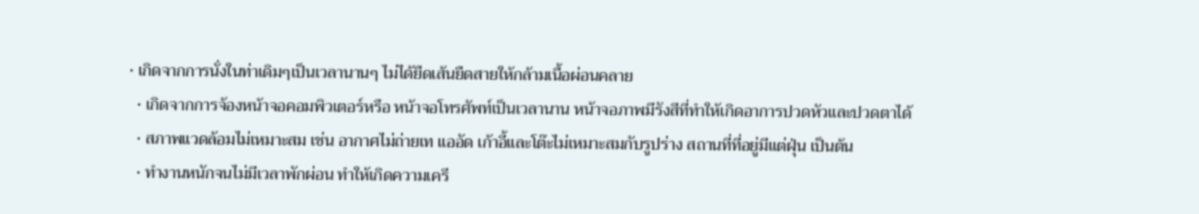• เกิดจากการนั่งในท่าเดิมๆเป็นเวลานานๆ ไม่ได้ยืดเส้นยืดสายให้กล้ามเนื้อผ่อนคลาย
  • เกิดจากการจ้องหน้าจอคอมพิวเตอร์หรือ หน้าจอโทรศัพท์เป็นเวลานาน หน้าจอภาพมีรังสีที่ทำให้เกิดอาการปวดหัวและปวดตาได้
  • สภาพแวดล้อมไม่เหมาะสม เช่น อากาศไม่ถ่ายเท แออัด เก้าอี้และโต๊ะไม่เหมาะสมกับรูปร่าง สถานที่ที่อยู่มีแต่ฝุ่น เป็นต้น
  • ทำงานหนักจนไม่มีเวลาพักผ่อน ทำให้เกิดความเครี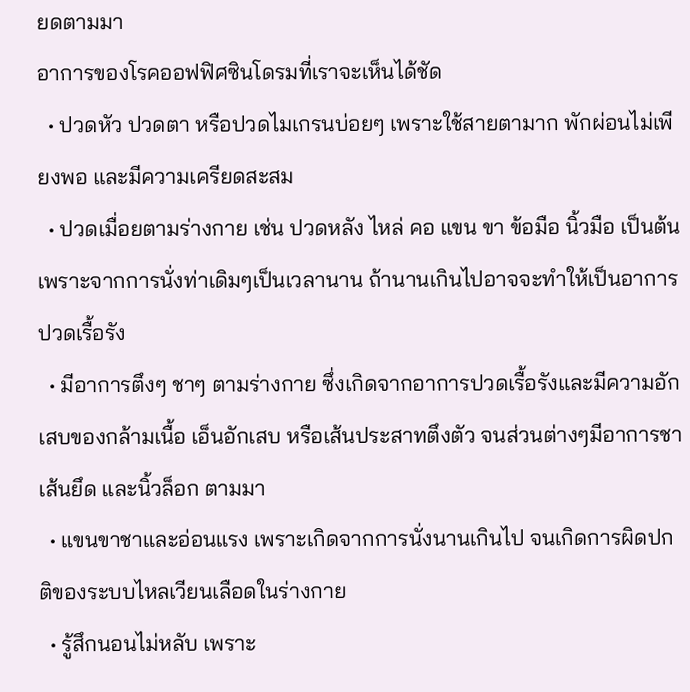ยดตามมา
อาการของโรคออฟฟิศซินโดรมที่เราจะเห็นได้ชัด
  • ปวดหัว ปวดตา หรือปวดไมเกรนบ่อยๆ เพราะใช้สายตามาก พักผ่อนไม่เพียงพอ และมีความเครียดสะสม
  • ปวดเมื่อยตามร่างกาย เช่น ปวดหลัง ไหล่ คอ แขน ขา ข้อมือ นิ้วมือ เป็นต้น เพราะจากการนั่งท่าเดิมๆเป็นเวลานาน ถ้านานเกินไปอาจจะทำให้เป็นอาการปวดเรื้อรัง
  • มีอาการตึงๆ ชาๆ ตามร่างกาย ซึ่งเกิดจากอาการปวดเรื้อรังและมีความอักเสบของกล้ามเนื้อ เอ็นอักเสบ หรือเส้นประสาทตึงตัว จนส่วนต่างๆมีอาการชา เส้นยึด และนิ้วล็อก ตามมา
  • แขนขาชาและอ่อนแรง เพราะเกิดจากการนั่งนานเกินไป จนเกิดการผิดปกติของระบบไหลเวียนเลือดในร่างกาย
  • รู้สึกนอนไม่หลับ เพราะ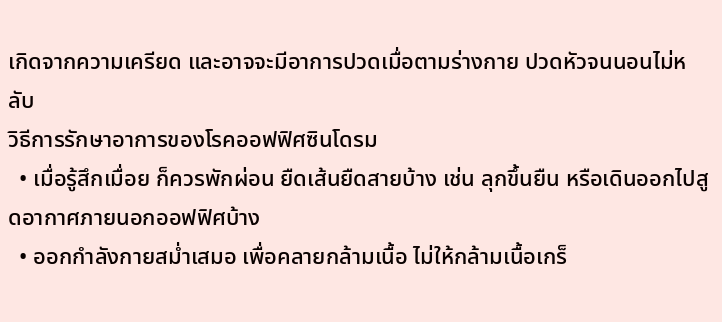เกิดจากความเครียด และอาจจะมีอาการปวดเมื่อตามร่างกาย ปวดหัวจนนอนไม่หลับ
วิธีการรักษาอาการของโรคออฟฟิศซินโดรม
  • เมื่อรู้สึกเมื่อย ก็ควรพักผ่อน ยืดเส้นยืดสายบ้าง เช่น ลุกขึ้นยืน หรือเดินออกไปสูดอากาศภายนอกออฟฟิศบ้าง
  • ออกกำลังกายสม่ำเสมอ เพื่อคลายกล้ามเนื้อ ไม่ให้กล้ามเนื้อเกร็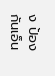ง ป้องกันเอ็น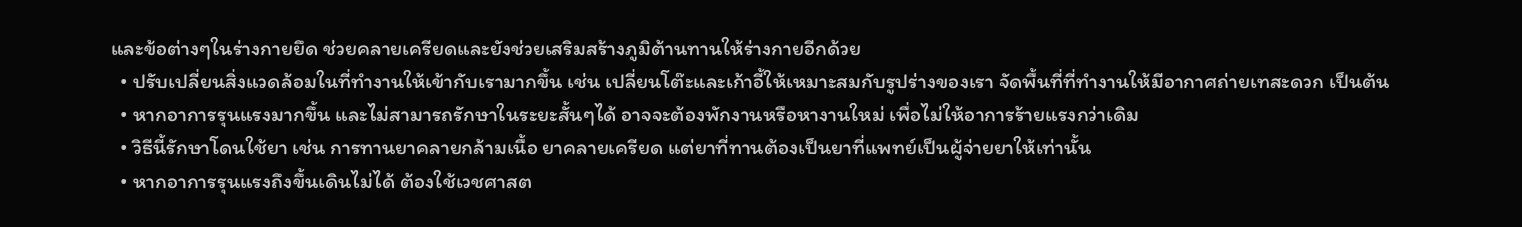และข้อต่างๆในร่างกายยึด ช่วยคลายเครียดและยังช่วยเสริมสร้างภูมิต้านทานให้ร่างกายอีกด้วย
  • ปรับเปลี่ยนสิ่งแวดล้อมในที่ทำงานให้เข้ากับเรามากขึ้น เช่น เปลี่ยนโต๊ะและเก้าอี้ให้เหมาะสมกับรูปร่างของเรา จัดพื้นที่ที่ทำงานให้มีอากาศถ่ายเทสะดวก เป็นต้น
  • หากอาการรุนแรงมากขึ้น และไม่สามารถรักษาในระยะสั้นๆได้ อาจจะต้องพักงานหรือหางานใหม่ เพื่อไม่ให้อาการร้ายแรงกว่าเดิม
  • วิธีนี้รักษาโดนใช้ยา เช่น การทานยาคลายกล้ามเนื้อ ยาคลายเครียด แต่ยาที่ทานต้องเป็นยาที่แพทย์เป็นผู้จ่ายยาให้เท่านั้น
  • หากอาการรุนแรงถึงขึ้นเดินไม่ได้ ต้องใช้เวชศาสต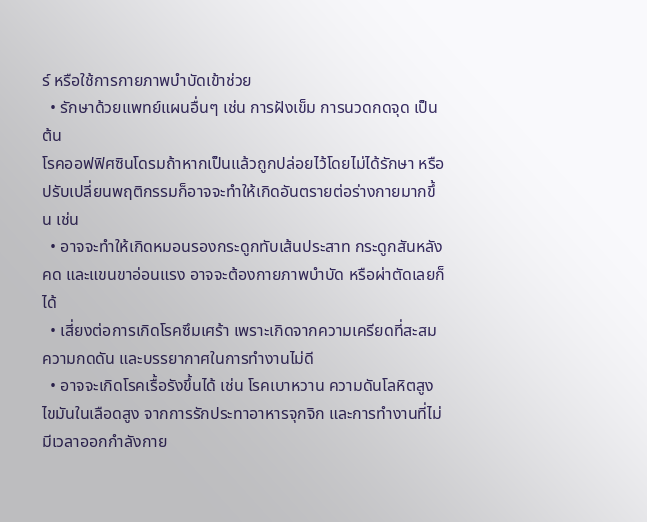ร์ หรือใช้การกายภาพบำบัดเข้าช่วย
  • รักษาด้วยแพทย์แผนอื่นๆ เช่น การฝังเข็ม การนวดกดจุด เป็นต้น
โรคออฟฟิศซินโดรมถ้าหากเป็นแล้วถูกปล่อยไว้โดยไม่ได้รักษา หรือปรับเปลี่ยนพฤติกรรมก็อาจจะทำให้เกิดอันตรายต่อร่างกายมากขึ้น เช่น
  • อาจจะทำให้เกิดหมอนรองกระดูกทับเส้นประสาท กระดูกสันหลังคด และแขนขาอ่อนแรง อาจจะต้องกายภาพบำบัด หรือผ่าตัดเลยก็ได้
  • เสี่ยงต่อการเกิดโรคซึมเศร้า เพราะเกิดจากความเครียดที่สะสม ความกดดัน และบรรยากาศในการทำงานไม่ดี
  • อาจจะเกิดโรคเรื้อรังขึ้นได้ เช่น โรคเบาหวาน ความดันโลหิตสูง ไขมันในเลือดสูง จากการรักประทาอาหารจุกจิก และการทำงานที่ไม่มีเวลาออกกำลังกาย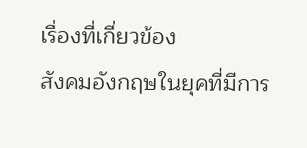เรื่องที่เกี่ยวข้อง
สังคมอังกฤษในยุคที่มีการ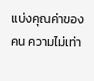แบ่งคุณค่าของคน ความไม่เท่า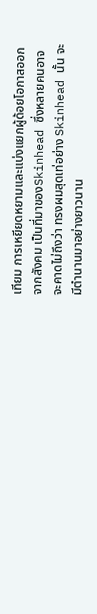เทียม การเหยียดหยามและแบ่งแยกผู้ด้อยโอกาสออกจากสังคม เป็นที่มาของSkinhead ซึ่งหลายคนอาจจะคาดไม่ถึงว่า ทรงผมสุดเท่อย่าง Skinhead นั้น จะมีตำนานมาอย่างยาวนาน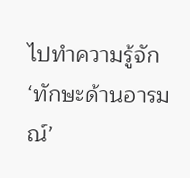ไปทำความรู้จัก ‘ทักษะด้านอารมณ์’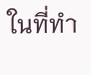ในที่ทำ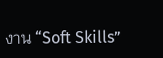งาน “Soft Skills”